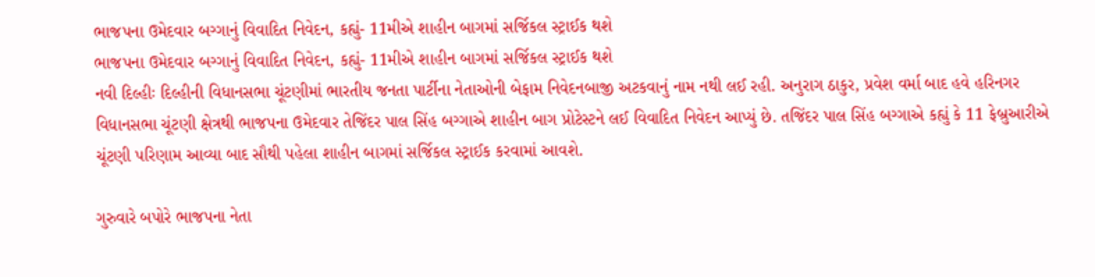ભાજપના ઉમેદવાર બગ્ગાનું વિવાદિત નિવેદન, કહ્યું- 11મીએ શાહીન બાગમાં સર્જિકલ સ્ટ્રાઈક થશે
ભાજપના ઉમેદવાર બગ્ગાનું વિવાદિત નિવેદન, કહ્યું- 11મીએ શાહીન બાગમાં સર્જિકલ સ્ટ્રાઈક થશે
નવી દિલ્હીઃ દિલ્હીની વિધાનસભા ચૂંટણીમાં ભારતીય જનતા પાર્ટીના નેતાઓની બેફામ નિવેદનબાજી અટકવાનું નામ નથી લઈ રહી. અનુરાગ ઠાકુર, પ્રવેશ વર્મા બાદ હવે હરિનગર વિધાનસભા ચૂંટણી ક્ષેત્રથી ભાજપના ઉમેદવાર તેજિંદર પાલ સિંહ બગ્ગાએ શાહીન બાગ પ્રોટેસ્ટને લઈ વિવાદિત નિવેદન આપ્યું છે. તજિંદર પાલ સિંહ બગ્ગાએ કહ્યું કે 11 ફેબ્રુઆરીએ ચૂંટણી પરિણામ આવ્યા બાદ સૌથી પહેલા શાહીન બાગમાં સર્જિકલ સ્ટ્રાઈક કરવામાં આવશે.

ગુરુવારે બપોરે ભાજપના નેતા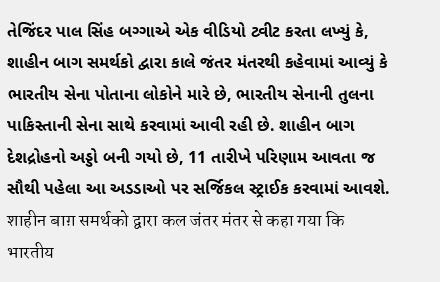તેજિંદર પાલ સિંહ બગ્ગાએ એક વીડિયો ટ્વીટ કરતા લખ્યું કે, શાહીન બાગ સમર્થકો દ્વારા કાલે જંતર મંતરથી કહેવામાં આવ્યું કે ભારતીય સેના પોતાના લોકોને મારે છે, ભારતીય સેનાની તુલના પાકિસ્તાની સેના સાથે કરવામાં આવી રહી છે. શાહીન બાગ દેશદ્રોહનો અડ્ડો બની ગયો છે, 11 તારીખે પરિણામ આવતા જ સૌથી પહેલા આ અડડાઓ પર સર્જિકલ સ્ટ્રાઈક કરવામાં આવશે.
शाहीन बाग़ समर्थको द्वारा कल जंतर मंतर से कहा गया कि भारतीय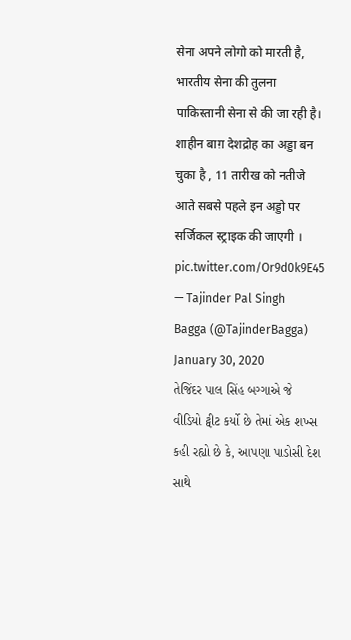सेना अपने लोगो को मारती है, भारतीय सेना की तुलना पाकिस्तानी सेना से की जा रही है। शाहीन बाग़ देशद्रोह का अड्डा बन चुका है , 11 तारीख को नतीजे आते सबसे पहले इन अड्डो पर सर्जिकल स्ट्राइक की जाएगी । pic.twitter.com/Or9d0k9E45
— Tajinder Pal Singh Bagga (@TajinderBagga) January 30, 2020
તેજિંદર પાલ સિંહ બગ્ગાએ જે વીડિયો ટ્વીટ કર્યો છે તેમાં એક શખ્સ કહી રહ્યો છે કે, આપણા પાડોસી દેશ સાથે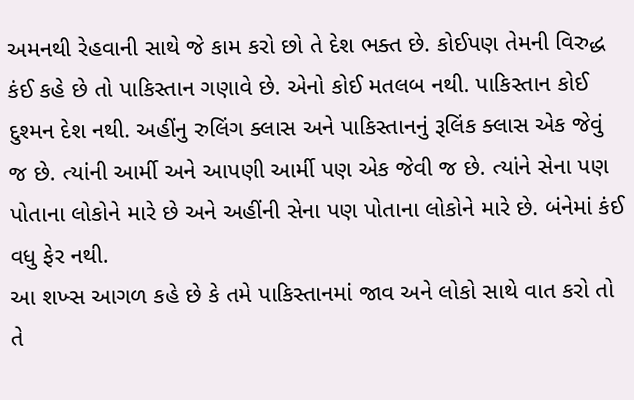અમનથી રેહવાની સાથે જે કામ કરો છો તે દેશ ભક્ત છે. કોઈપણ તેમની વિરુદ્ધ કંઈ કહે છે તો પાકિસ્તાન ગણાવે છે. એનો કોઈ મતલબ નથી. પાકિસ્તાન કોઈ દુશ્મન દેશ નથી. અહીંનુ રુલિંગ ક્લાસ અને પાકિસ્તાનનું રૂલિંક ક્લાસ એક જેવું જ છે. ત્યાંની આર્મી અને આપણી આર્મી પણ એક જેવી જ છે. ત્યાંને સેના પણ પોતાના લોકોને મારે છે અને અહીંની સેના પણ પોતાના લોકોને મારે છે. બંનેમાં કંઈ વધુ ફેર નથી.
આ શખ્સ આગળ કહે છે કે તમે પાકિસ્તાનમાં જાવ અને લોકો સાથે વાત કરો તો તે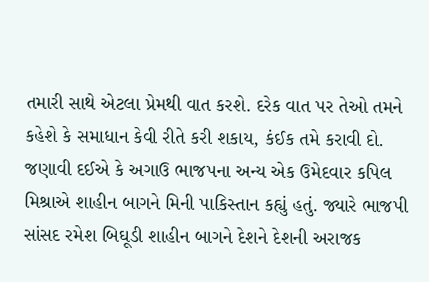તમારી સાથે એટલા પ્રેમથી વાત કરશે. દરેક વાત પર તેઓ તમને કહેશે કે સમાધાન કેવી રીતે કરી શકાય, કંઈક તમે કરાવી દો. જણાવી દઈએ કે અગાઉ ભાજપના અન્ય એક ઉમેદવાર કપિલ મિશ્રાએ શાહીન બાગને મિની પાકિસ્તાન કહ્યું હતું. જ્યારે ભાજપી સાંસદ રમેશ બિઘૂડી શાહીન બાગને દેશને દેશની અરાજક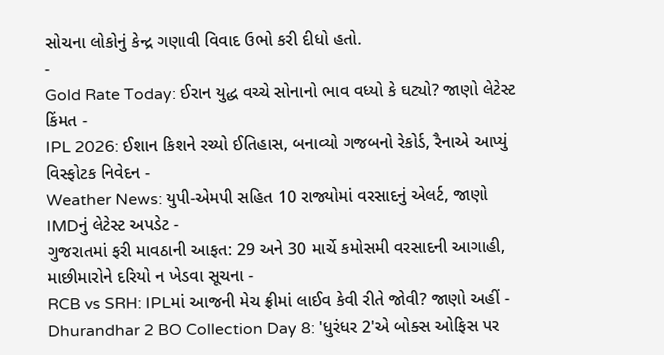સોચના લોકોનું કેન્દ્ર ગણાવી વિવાદ ઉભો કરી દીધો હતો.
-
Gold Rate Today: ઈરાન યુદ્ધ વચ્ચે સોનાનો ભાવ વધ્યો કે ઘટ્યો? જાણો લેટેસ્ટ કિંમત -
IPL 2026: ઈશાન કિશને રચ્યો ઈતિહાસ, બનાવ્યો ગજબનો રેકોર્ડ, રૈનાએ આપ્યું વિસ્ફોટક નિવેદન -
Weather News: યુપી-એમપી સહિત 10 રાજ્યોમાં વરસાદનું એલર્ટ, જાણો IMDનું લેટેસ્ટ અપડેટ -
ગુજરાતમાં ફરી માવઠાની આફત: 29 અને 30 માર્ચે કમોસમી વરસાદની આગાહી, માછીમારોને દરિયો ન ખેડવા સૂચના -
RCB vs SRH: IPLમાં આજની મેચ ફ્રીમાં લાઈવ કેવી રીતે જોવી? જાણો અહીં -
Dhurandhar 2 BO Collection Day 8: 'ધુરંધર 2'એ બોક્સ ઓફિસ પર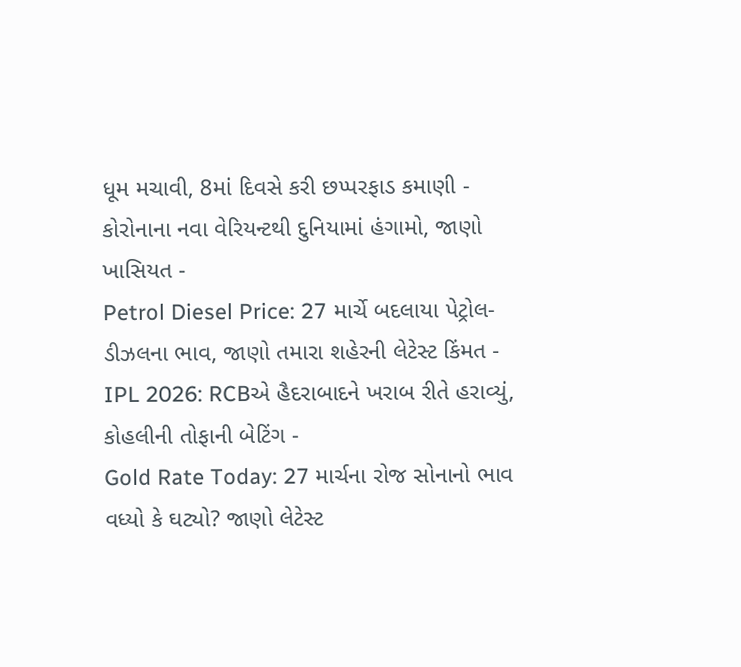ધૂમ મચાવી, 8માં દિવસે કરી છપ્પરફાડ કમાણી -
કોરોનાના નવા વેરિયન્ટથી દુનિયામાં હંગામો, જાણો ખાસિયત -
Petrol Diesel Price: 27 માર્ચે બદલાયા પેટ્રોલ-ડીઝલના ભાવ, જાણો તમારા શહેરની લેટેસ્ટ કિંમત -
IPL 2026: RCBએ હૈદરાબાદને ખરાબ રીતે હરાવ્યું, કોહલીની તોફાની બેટિંગ -
Gold Rate Today: 27 માર્ચના રોજ સોનાનો ભાવ વધ્યો કે ઘટ્યો? જાણો લેટેસ્ટ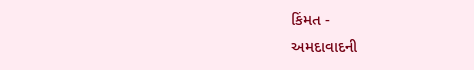કિંમત -
અમદાવાદની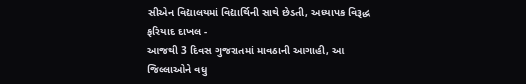સીએન વિદ્યાલયમાં વિદ્યાર્થિની સાથે છેડતી, અધ્યાપક વિરૂદ્ધ ફરિયાદ દાખલ -
આજથી 3 દિવસ ગુજરાતમાં માવઠાની આગાહી, આ જિલ્લાઓને વધુ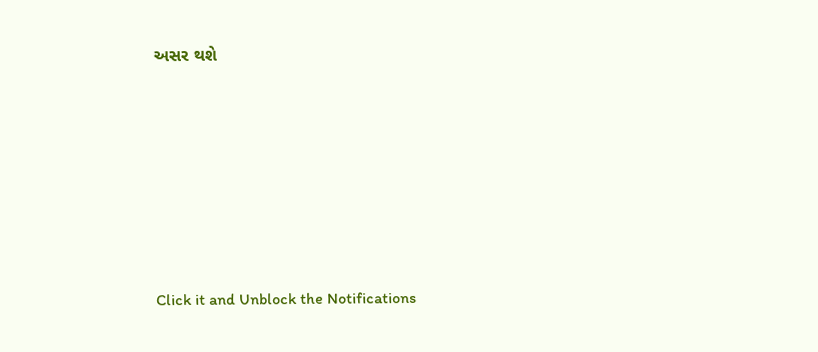અસર થશે








Click it and Unblock the Notifications